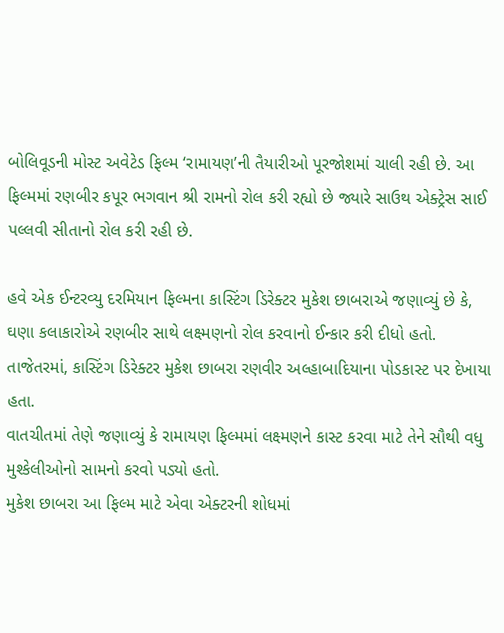બોલિવૂડની મોસ્ટ અવેટેડ ફિલ્મ ‘રામાયણ’ની તૈયારીઓ પૂરજોશમાં ચાલી રહી છે. આ ફિલ્મમાં રણબીર કપૂર ભગવાન શ્રી રામનો રોલ કરી રહ્યો છે જ્યારે સાઉથ એક્ટ્રેસ સાઈ પલ્લવી સીતાનો રોલ કરી રહી છે.

હવે એક ઈન્ટરવ્યુ દરમિયાન ફિલ્મના કાસ્ટિંગ ડિરેક્ટર મુકેશ છાબરાએ જણાવ્યું છે કે, ઘણા કલાકારોએ રણબીર સાથે લક્ષ્મણનો રોલ કરવાનો ઈન્કાર કરી દીધો હતો. તાજેતરમાં, કાસ્ટિંગ ડિરેક્ટર મુકેશ છાબરા રણવીર અલ્હાબાદિયાના પોડકાસ્ટ પર દેખાયા હતા.
વાતચીતમાં તેણે જણાવ્યું કે રામાયણ ફિલ્મમાં લક્ષ્મણને કાસ્ટ કરવા માટે તેને સૌથી વધુ મુશ્કેલીઓનો સામનો કરવો પડ્યો હતો.
મુકેશ છાબરા આ ફિલ્મ માટે એવા એક્ટરની શોધમાં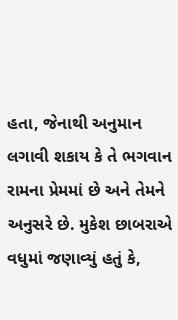હતા, જેનાથી અનુમાન લગાવી શકાય કે તે ભગવાન રામના પ્રેમમાં છે અને તેમને અનુસરે છે. મુકેશ છાબરાએ વધુમાં જણાવ્યું હતું કે,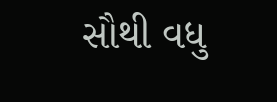સૌથી વધુ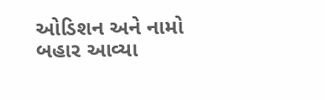ઓડિશન અને નામો બહાર આવ્યા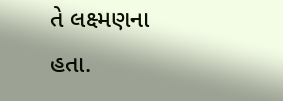તે લક્ષ્મણના હતા.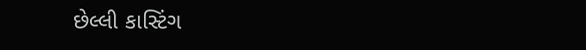છેલ્લી કાસ્ટિંગ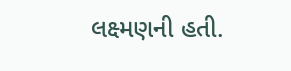લક્ષ્મણની હતી.